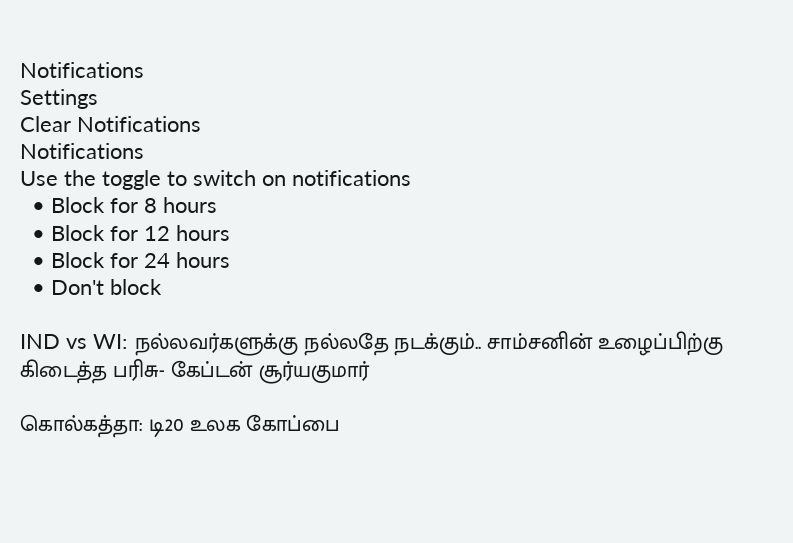Notifications
Settings
Clear Notifications
Notifications
Use the toggle to switch on notifications
  • Block for 8 hours
  • Block for 12 hours
  • Block for 24 hours
  • Don't block

IND vs WI: நல்லவர்களுக்கு நல்லதே நடக்கும்.. சாம்சனின் உழைப்பிற்கு கிடைத்த பரிசு- கேப்டன் சூர்யகுமார்

கொல்கத்தா: டி20 உலக கோப்பை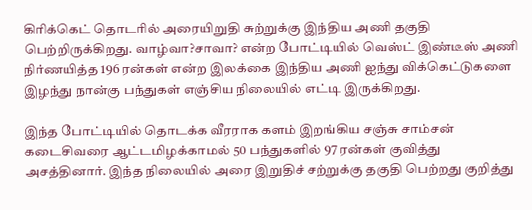கிரிக்கெட் தொடரில் அரையிறுதி சுற்றுக்கு இந்திய அணி தகுதி பெற்றிருக்கிறது. வாழ்வா?சாவா? என்ற போட்டியில் வெஸ்ட் இண்டீஸ் அணி நிர்ணயித்த 196 ரன்கள் என்ற இலக்கை இந்திய அணி ஐந்து விக்கெட்டுகளை இழந்து நான்கு பந்துகள் எஞ்சிய நிலையில் எட்டி இருக்கிறது.

இந்த போட்டியில் தொடக்க வீரராக களம் இறங்கிய சஞ்சு சாம்சன் கடைசிவரை ஆட்டமிழக்காமல் 50 பந்துகளில் 97 ரன்கள் குவித்து அசத்தினார். இந்த நிலையில் அரை இறுதிச் சற்றுக்கு தகுதி பெற்றது குறித்து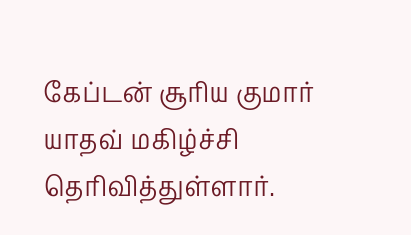கேப்டன் சூரிய குமார் யாதவ் மகிழ்ச்சி தெரிவித்துள்ளார்.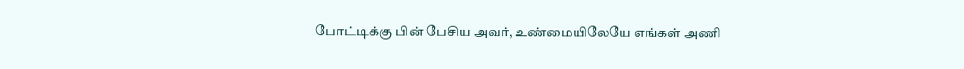போட்டிக்கு பின் பேசிய அவர், உண்மையிலேயே எங்கள் அணி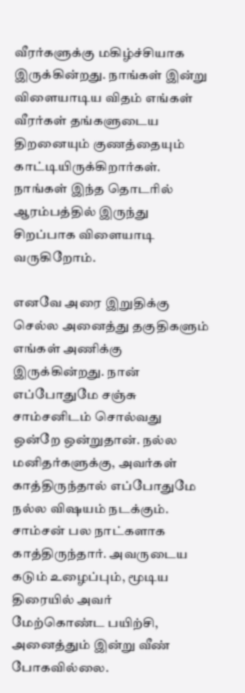வீரர்களுக்கு மகிழ்ச்சியாக இருக்கின்றது. நாங்கள் இன்று விளையாடிய விதம் எங்கள் வீரர்கள் தங்களுடைய திறனையும் குணத்தையும் காட்டியிருக்கிறார்கள். நாங்கள் இந்த தொடரில் ஆரம்பத்தில் இருந்து சிறப்பாக விளையாடி வருகிறோம்.

எனவே அரை இறுதிக்கு செல்ல அனைத்து தகுதிகளும் எங்கள் அணிக்கு இருக்கின்றது. நான் எப்போதுமே சஞ்சு சாம்சனிடம் சொல்வது ஒன்றே ஒன்றுதான். நல்ல மனிதர்களுக்கு, அவர்கள் காத்திருந்தால் எப்போதுமே நல்ல விஷயம் நடக்கும். சாம்சன் பல நாட்களாக காத்திருந்தார். அவருடைய கடும் உழைப்பும், மூடிய திரையில் அவர் மேற்கொண்ட பயிற்சி, அனைத்தும் இன்று வீண் போகவில்லை.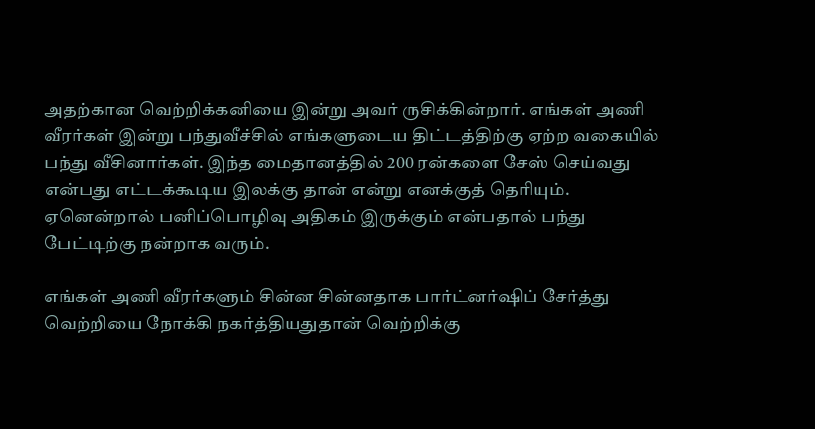அதற்கான வெற்றிக்கனியை இன்று அவர் ருசிக்கின்றார். எங்கள் அணி வீரர்கள் இன்று பந்துவீச்சில் எங்களுடைய திட்டத்திற்கு ஏற்ற வகையில் பந்து வீசினார்கள். இந்த மைதானத்தில் 200 ரன்களை சேஸ் செய்வது என்பது எட்டக்கூடிய இலக்கு தான் என்று எனக்குத் தெரியும். ஏனென்றால் பனிப்பொழிவு அதிகம் இருக்கும் என்பதால் பந்து பேட்டிற்கு நன்றாக வரும்.

எங்கள் அணி வீரர்களும் சின்ன சின்னதாக பார்ட்னர்ஷிப் சேர்த்து வெற்றியை நோக்கி நகர்த்தியதுதான் வெற்றிக்கு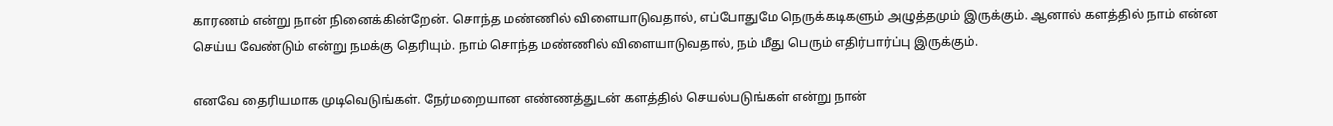காரணம் என்று நான் நினைக்கின்றேன். சொந்த மண்ணில் விளையாடுவதால், எப்போதுமே நெருக்கடிகளும் அழுத்தமும் இருக்கும். ஆனால் களத்தில் நாம் என்ன செய்ய வேண்டும் என்று நமக்கு தெரியும். நாம் சொந்த மண்ணில் விளையாடுவதால், நம் மீது பெரும் எதிர்பார்ப்பு இருக்கும்.

எனவே தைரியமாக முடிவெடுங்கள். நேர்மறையான எண்ணத்துடன் களத்தில் செயல்படுங்கள் என்று நான்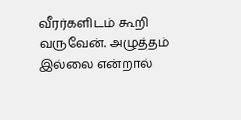வீரர்களிடம் கூறி வருவேன். அழுத்தம் இல்லை என்றால்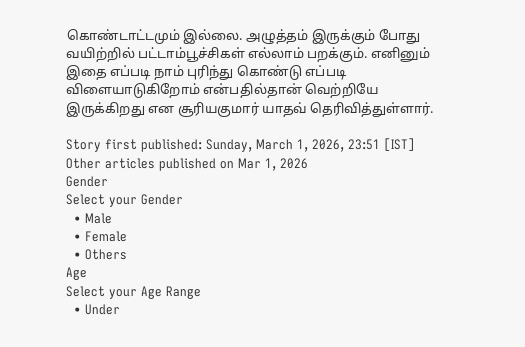கொண்டாட்டமும் இல்லை. அழுத்தம் இருக்கும் போது வயிற்றில் பட்டாம்பூச்சிகள் எல்லாம் பறக்கும். எனினும் இதை எப்படி நாம் புரிந்து கொண்டு எப்படி விளையாடுகிறோம் என்பதில்தான் வெற்றியே இருக்கிறது என சூரியகுமார் யாதவ் தெரிவித்துள்ளார்.

Story first published: Sunday, March 1, 2026, 23:51 [IST]
Other articles published on Mar 1, 2026
Gender
Select your Gender
  • Male
  • Female
  • Others
Age
Select your Age Range
  • Under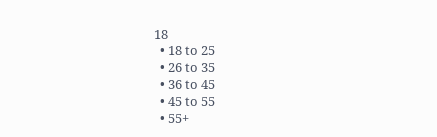18
  • 18 to 25
  • 26 to 35
  • 36 to 45
  • 45 to 55
  • 55+